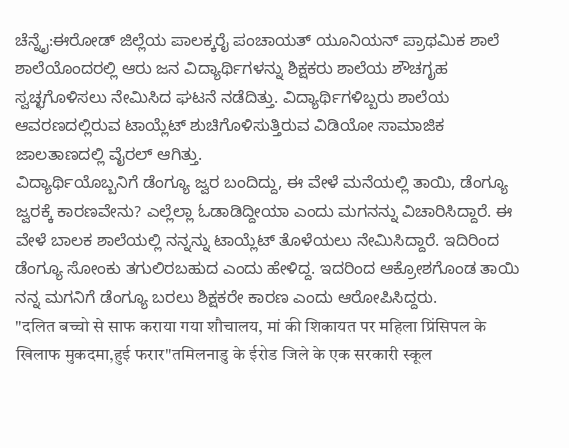ಚೆನ್ನೈ:ಈರೋಡ್ ಜಿಲ್ಲೆಯ ಪಾಲಕ್ಕರೈ ಪಂಚಾಯತ್ ಯೂನಿಯನ್ ಪ್ರಾಥಮಿಕ ಶಾಲೆ ಶಾಲೆಯೊಂದರಲ್ಲಿ ಆರು ಜನ ವಿದ್ಯಾರ್ಥಿಗಳನ್ನು ಶಿಕ್ಷಕರು ಶಾಲೆಯ ಶೌಚಗೃಹ ಸ್ವಚ್ಛಗೊಳಿಸಲು ನೇಮಿಸಿದ ಘಟನೆ ನಡೆದಿತ್ತು. ವಿದ್ಯಾರ್ಥಿಗಳಿಬ್ಬರು ಶಾಲೆಯ ಆವರಣದಲ್ಲಿರುವ ಟಾಯ್ಲೆಟ್ ಶುಚಿಗೊಳಿಸುತ್ತಿರುವ ವಿಡಿಯೋ ಸಾಮಾಜಿಕ ಜಾಲತಾಣದಲ್ಲಿ ವೈರಲ್ ಆಗಿತ್ತು.
ವಿದ್ಯಾರ್ಥಿಯೊಬ್ಬನಿಗೆ ಡೆಂಗ್ಯೂ ಜ್ವರ ಬಂದಿದ್ದು, ಈ ವೇಳೆ ಮನೆಯಲ್ಲಿ ತಾಯಿ, ಡೆಂಗ್ಯೂ ಜ್ವರಕ್ಕೆ ಕಾರಣವೇನು? ಎಲ್ಲೆಲ್ಲಾ ಓಡಾಡಿದ್ದೀಯಾ ಎಂದು ಮಗನನ್ನು ವಿಚಾರಿಸಿದ್ದಾರೆ. ಈ ವೇಳೆ ಬಾಲಕ ಶಾಲೆಯಲ್ಲಿ ನನ್ನನ್ನು ಟಾಯ್ಲೆಟ್ ತೊಳೆಯಲು ನೇಮಿಸಿದ್ದಾರೆ. ಇದಿರಿಂದ ಡೆಂಗ್ಯೂ ಸೋಂಕು ತಗುಲಿರಬಹುದ ಎಂದು ಹೇಳಿದ್ದ. ಇದರಿಂದ ಆಕ್ರೋಶಗೊಂಡ ತಾಯಿ ನನ್ನ ಮಗನಿಗೆ ಡೆಂಗ್ಯೂ ಬರಲು ಶಿಕ್ಷಕರೇ ಕಾರಣ ಎಂದು ಆರೋಪಿಸಿದ್ದರು.
"दलित बच्चो से साफ कराया गया शौचालय, मां की शिकायत पर महिला प्रिंसिपल के खिलाफ मुकदमा,हुई फरार"तमिलनाडु के ईरोड जिले के एक सरकारी स्कूल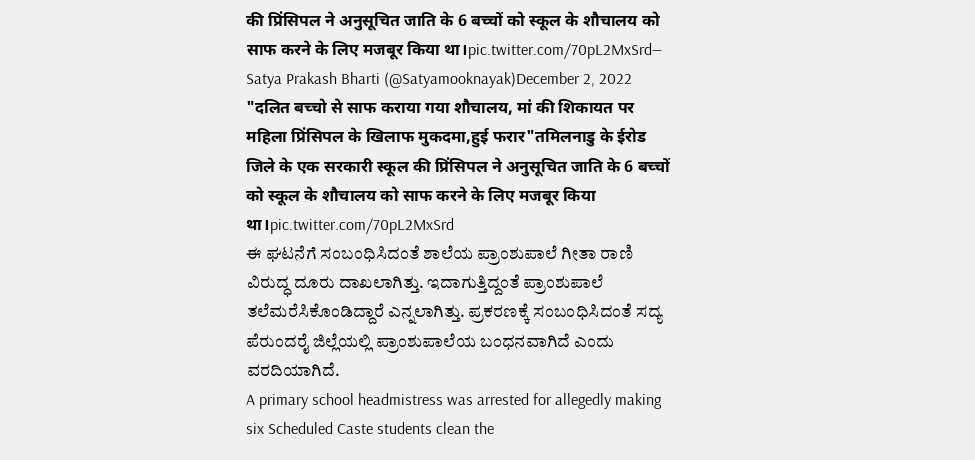की प्रिंसिपल ने अनुसूचित जाति के 6 बच्चों को स्कूल के शौचालय को साफ करने के लिए मजबूर किया था।pic.twitter.com/70pL2MxSrd— Satya Prakash Bharti (@Satyamooknayak)December 2, 2022
"दलित बच्चो से साफ कराया गया शौचालय, मां की शिकायत पर महिला प्रिंसिपल के खिलाफ मुकदमा,हुई फरार"तमिलनाडु के ईरोड जिले के एक सरकारी स्कूल की प्रिंसिपल ने अनुसूचित जाति के 6 बच्चों को स्कूल के शौचालय को साफ करने के लिए मजबूर किया था।pic.twitter.com/70pL2MxSrd
ಈ ಘಟನೆಗೆ ಸಂಬಂಧಿಸಿದಂತೆ ಶಾಲೆಯ ಪ್ರಾಂಶುಪಾಲೆ ಗೀತಾ ರಾಣಿ ವಿರುದ್ಧ ದೂರು ದಾಖಲಾಗಿತ್ತು. ಇದಾಗುತ್ತಿದ್ದಂತೆ ಪ್ರಾಂಶುಪಾಲೆ ತಲೆಮರೆಸಿಕೊಂಡಿದ್ದಾರೆ ಎನ್ನಲಾಗಿತ್ತು. ಪ್ರಕರಣಕ್ಕೆ ಸಂಬಂಧಿಸಿದಂತೆ ಸದ್ಯ ಪೆರುಂದರೈ ಜಿಲ್ಲೆಯಲ್ಲಿ ಪ್ರಾಂಶುಪಾಲೆಯ ಬಂಧನವಾಗಿದೆ ಎಂದು ವರದಿಯಾಗಿದೆ.
A primary school headmistress was arrested for allegedly making six Scheduled Caste students clean the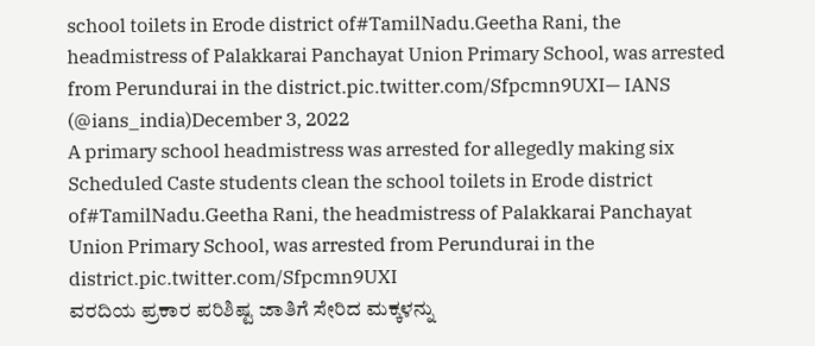school toilets in Erode district of#TamilNadu.Geetha Rani, the headmistress of Palakkarai Panchayat Union Primary School, was arrested from Perundurai in the district.pic.twitter.com/Sfpcmn9UXI— IANS (@ians_india)December 3, 2022
A primary school headmistress was arrested for allegedly making six Scheduled Caste students clean the school toilets in Erode district of#TamilNadu.Geetha Rani, the headmistress of Palakkarai Panchayat Union Primary School, was arrested from Perundurai in the district.pic.twitter.com/Sfpcmn9UXI
ವರದಿಯ ಪ್ರಕಾರ ಪರಿಶಿಷ್ಟ ಜಾತಿಗೆ ಸೇರಿದ ಮಕ್ಕಳನ್ನು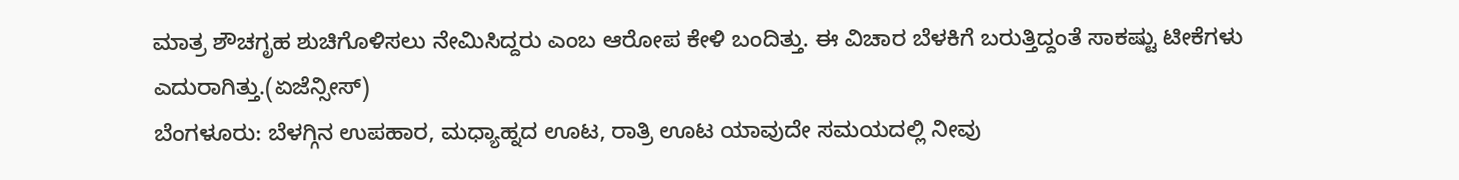ಮಾತ್ರ ಶೌಚಗೃಹ ಶುಚಿಗೊಳಿಸಲು ನೇಮಿಸಿದ್ದರು ಎಂಬ ಆರೋಪ ಕೇಳಿ ಬಂದಿತ್ತು. ಈ ವಿಚಾರ ಬೆಳಕಿಗೆ ಬರುತ್ತಿದ್ದಂತೆ ಸಾಕಷ್ಟು ಟೀಕೆಗಳು ಎದುರಾಗಿತ್ತು.(ಏಜೆನ್ಸೀಸ್)
ಬೆಂಗಳೂರು: ಬೆಳಗ್ಗಿನ ಉಪಹಾರ, ಮಧ್ಯಾಹ್ನದ ಊಟ, ರಾತ್ರಿ ಊಟ ಯಾವುದೇ ಸಮಯದಲ್ಲಿ ನೀವು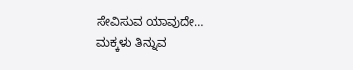ಸೇವಿಸುವ ಯಾವುದೇ…
ಮಕ್ಕಳು ತಿನ್ನುವ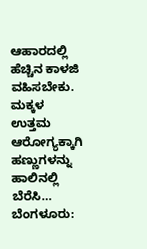ಆಹಾರದಲ್ಲಿ ಹೆಚ್ಚಿನ ಕಾಳಜಿ ವಹಿಸಬೇಕು. ಮಕ್ಕಳ ಉತ್ತಮ ಆರೋಗ್ಯಕ್ಕಾಗಿ ಹಣ್ಣುಗಳನ್ನು ಹಾಲಿನಲ್ಲಿ ಬೆರೆಸಿ…
ಬೆಂಗಳೂರು: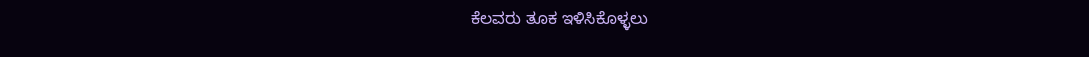ಕೆಲವರು ತೂಕ ಇಳಿಸಿಕೊಳ್ಳಲು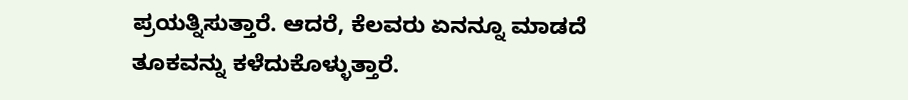ಪ್ರಯತ್ನಿಸುತ್ತಾರೆ. ಆದರೆ, ಕೆಲವರು ಏನನ್ನೂ ಮಾಡದೆ ತೂಕವನ್ನು ಕಳೆದುಕೊಳ್ಳುತ್ತಾರೆ.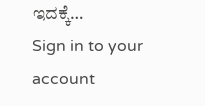ಇದಕ್ಕೆ…
Sign in to your account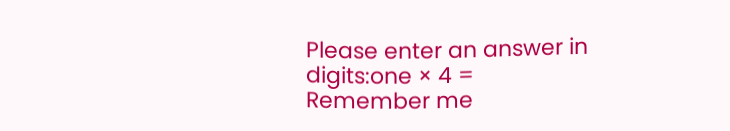Please enter an answer in digits:one × 4 =
Remember me